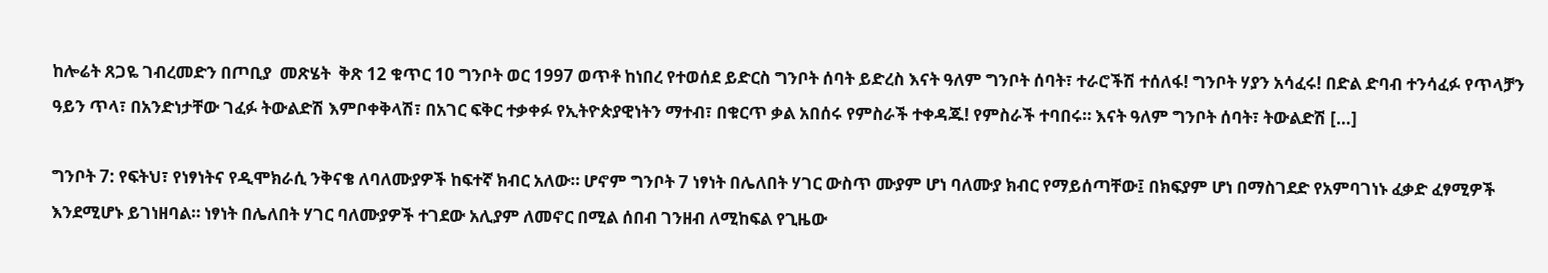ከሎሬት ጸጋዬ ገብረመድን በጦቢያ  መጽሄት  ቅጽ 12 ቁጥር 10 ግንቦት ወር 1997 ወጥቶ ከነበረ የተወሰደ ይድርስ ግንቦት ሰባት ይድረስ እናት ዓለም ግንቦት ሰባት፣ ተራሮችሽ ተሰለፋ! ግንቦት ሃያን አሳፈሩ! በድል ድባብ ተንሳፈፉ የጥላቻን ዓይን ጥላ፣ በአንድነታቸው ገፈፉ ትውልድሽ እምቦቀቅላሽ፣ በአገር ፍቅር ተቃቀፉ የኢትዮጵያዊነትን ማተብ፣ በቁርጥ ቃል አበሰሩ የምስራች ተቀዳጁ! የምስራች ተባበሩ። እናት ዓለም ግንቦት ሰባት፣ ትውልድሽ […]

ግንቦት 7: የፍትህ፣ የነፃነትና የዲሞክራሲ ንቅናቄ ለባለሙያዎች ከፍተኛ ክብር አለው። ሆኖም ግንቦት 7 ነፃነት በሌለበት ሃገር ውስጥ ሙያም ሆነ ባለሙያ ክብር የማይሰጣቸው፤ በክፍያም ሆነ በማስገደድ የአምባገነኑ ፈቃድ ፈፃሚዎች እንደሚሆኑ ይገነዘባል። ነፃነት በሌለበት ሃገር ባለሙያዎች ተገደው አሊያም ለመኖር በሚል ሰበብ ገንዘብ ለሚከፍል የጊዜው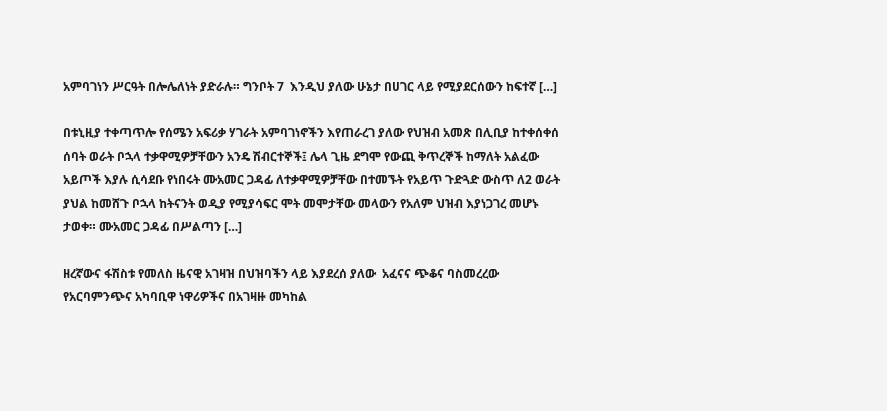አምባገነን ሥርዓት በሎሌለነት ያድራሉ። ግንቦት 7  እንዲህ ያለው ሁኔታ በሀገር ላይ የሚያደርሰውን ከፍተኛ […]

በቱኒዚያ ተቀጣጥሎ የሰሜን አፍሪቃ ሃገራት አምባገነኖችን እየጠራረገ ያለው የህዝብ አመጽ በሊቢያ ከተቀሰቀሰ ሰባት ወራት ቦኋላ ተቃዋሚዎቻቸውን አንዴ ሽብርተኞች፤ ሌላ ጊዜ ደግሞ የውጪ ቅጥረኞች ከማለት አልፈው አይጦች እያሉ ሲሳደቡ የነበሩት ሙአመር ጋዳፊ ለተቃዋሚዎቻቸው በተመኙት የአይጥ ጉድጓድ ውስጥ ለ2 ወራት ያህል ከመሸጉ ቦኋላ ከትናንት ወዲያ የሚያሳፍር ሞት መሞታቸው መላውን የአለም ህዝብ እያነጋገረ መሆኑ ታወቀ። ሙአመር ጋዳፊ በሥልጣን […]

ዘረኛውና ፋሽስቱ የመለስ ዜናዊ አገዛዝ በህዝባችን ላይ እያደረሰ ያለው  አፈናና ጭቆና ባስመረረው የአርባምንጭና አካባቢዋ ነዋሪዎችና በአገዛዙ መካከል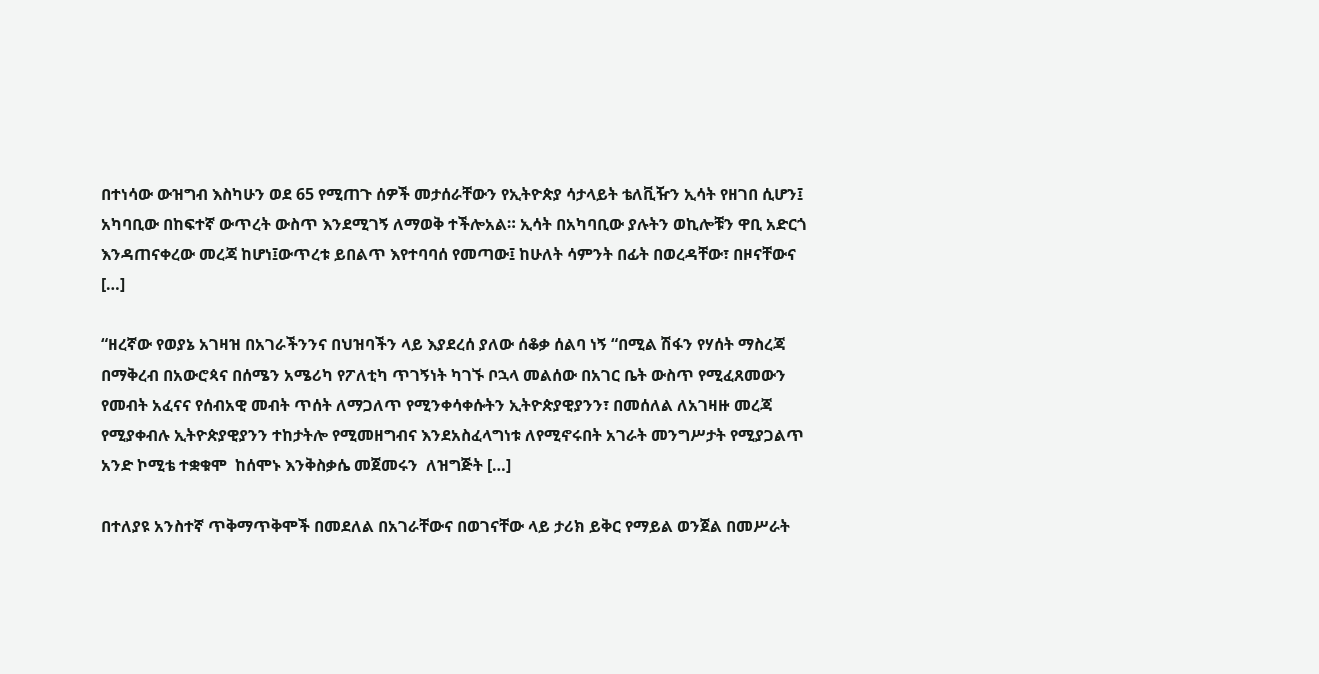በተነሳው ውዝግብ እስካሁን ወደ 65 የሚጠጉ ሰዎች መታሰራቸውን የኢትዮጵያ ሳታላይት ቴለቪዥን ኢሳት የዘገበ ሲሆን፤ አካባቢው በከፍተኛ ውጥረት ውስጥ እንደሚገኝ ለማወቅ ተችሎአል። ኢሳት በአካባቢው ያሉትን ወኪሎቹን ዋቢ አድርጎ እንዳጠናቀረው መረጃ ከሆነ፤ውጥረቱ ይበልጥ እየተባባሰ የመጣው፤ ከሁለት ሳምንት በፊት በወረዳቸው፣ በዞናቸውና […]

“ዘረኛው የወያኔ አገዛዝ በአገራችንንና በህዝባችን ላይ እያደረሰ ያለው ሰቆቃ ሰልባ ነኝ “በሚል ሽፋን የሃሰት ማስረጃ በማቅረብ በአውሮጳና በሰሜን አሜሪካ የፖለቲካ ጥገኝነት ካገኙ ቦኋላ መልሰው በአገር ቤት ውስጥ የሚፈጸመውን የመብት አፈናና የሰብአዊ መብት ጥሰት ለማጋለጥ የሚንቀሳቀሱትን ኢትዮጵያዊያንን፣ በመሰለል ለአገዛዙ መረጃ የሚያቀብሉ ኢትዮጵያዊያንን ተከታትሎ የሚመዘግብና እንደአስፈላግነቱ ለየሚኖሩበት አገራት መንግሥታት የሚያጋልጥ  አንድ ኮሚቴ ተቋቁሞ  ከሰሞኑ እንቅስቃሴ መጀመሩን  ለዝግጅት […]

በተለያዩ አንስተኛ ጥቅማጥቅሞች በመደለል በአገራቸውና በወገናቸው ላይ ታሪክ ይቅር የማይል ወንጀል በመሥራት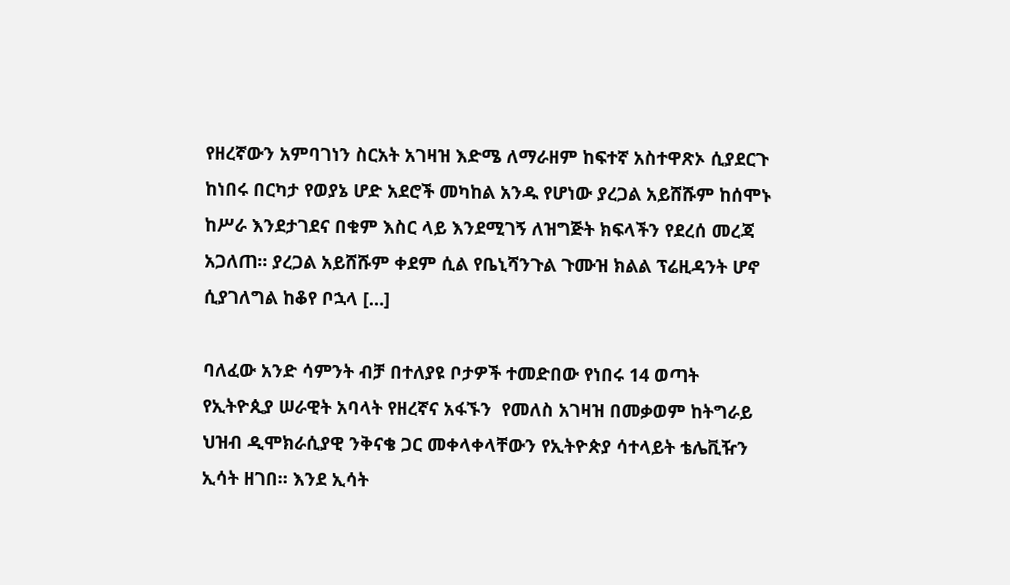የዘረኛውን አምባገነን ስርአት አገዛዝ እድሜ ለማራዘም ከፍተኛ አስተዋጽኦ ሲያደርጉ ከነበሩ በርካታ የወያኔ ሆድ አደሮች መካከል አንዱ የሆነው ያረጋል አይሸሹም ከሰሞኑ ከሥራ እንደታገደና በቁም እስር ላይ እንደሚገኝ ለዝግጅት ክፍላችን የደረሰ መረጃ አጋለጠ። ያረጋል አይሸሹም ቀደም ሲል የቤኒሻንጉል ጉሙዝ ክልል ፕሬዚዳንት ሆኖ ሲያገለግል ከቆየ ቦኋላ […]

ባለፈው አንድ ሳምንት ብቻ በተለያዩ ቦታዎች ተመድበው የነበሩ 14 ወጣት የኢትዮጲያ ሠራዊት አባላት የዘረኛና አፋኙን  የመለስ አገዛዝ በመቃወም ከትግራይ ህዝብ ዲሞክራሲያዊ ንቅናቄ ጋር መቀላቀላቸውን የኢትዮጵያ ሳተላይት ቴሌቪዥን ኢሳት ዘገበ። እንደ ኢሳት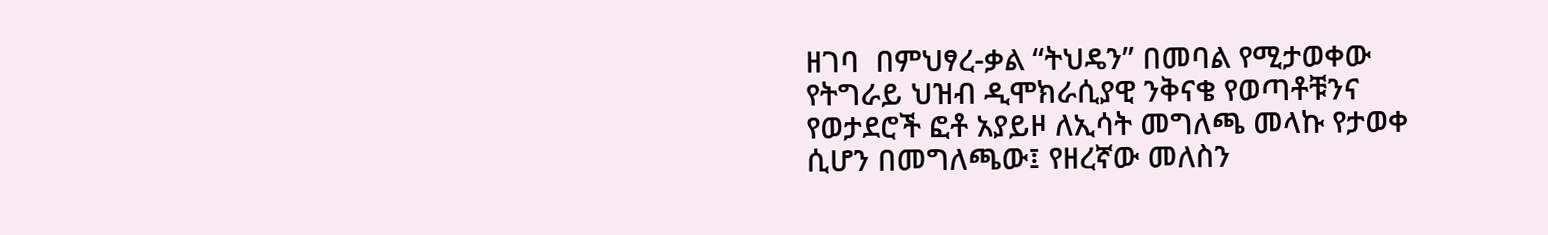ዘገባ  በምህፃረ-ቃል “ትህዴን” በመባል የሚታወቀው የትግራይ ህዝብ ዲሞክራሲያዊ ንቅናቄ የወጣቶቹንና የወታደሮች ፎቶ አያይዞ ለኢሳት መግለጫ መላኩ የታወቀ ሲሆን በመግለጫው፤ የዘረኛው መለስን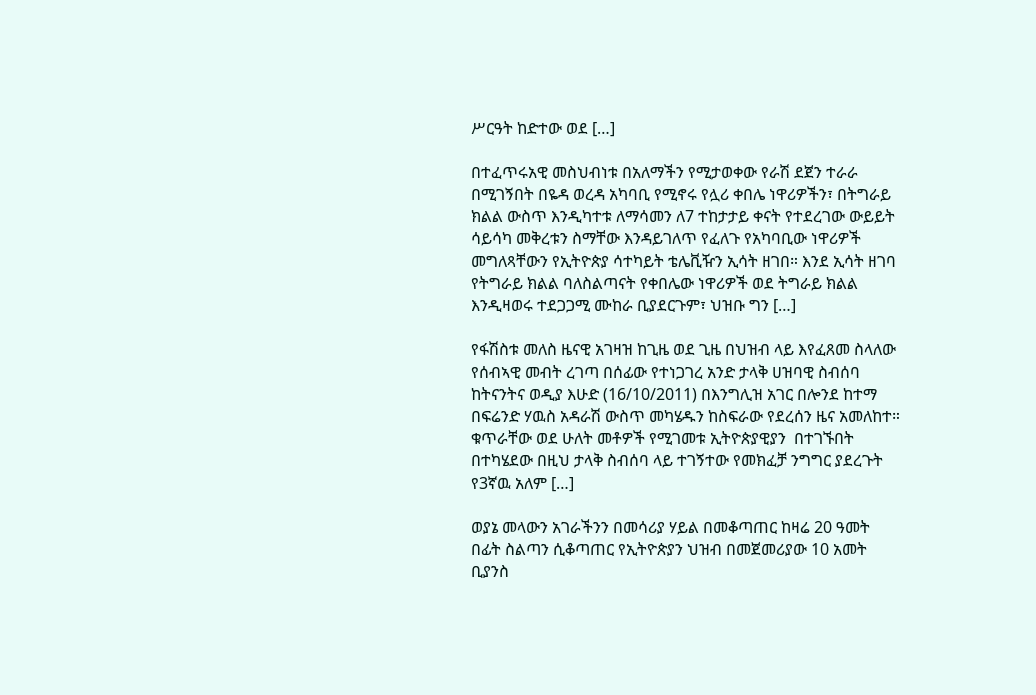ሥርዓት ከድተው ወደ […]

በተፈጥሩአዊ መስህብነቱ በአለማችን የሚታወቀው የራሽ ደጀን ተራራ በሚገኝበት በዬዳ ወረዳ አካባቢ የሚኖሩ የሏሪ ቀበሌ ነዋሪዎችን፣ በትግራይ ክልል ውስጥ እንዲካተቱ ለማሳመን ለ7 ተከታታይ ቀናት የተደረገው ውይይት ሳይሳካ መቅረቱን ስማቸው እንዳይገለጥ የፈለጉ የአካባቢው ነዋሪዎች መግለጻቸውን የኢትዮጵያ ሳተካይት ቴሌቪዥን ኢሳት ዘገበ። እንደ ኢሳት ዘገባ የትግራይ ክልል ባለስልጣናት የቀበሌው ነዋሪዎች ወደ ትግራይ ክልል እንዲዛወሩ ተደጋጋሚ ሙከራ ቢያደርጉም፣ ህዝቡ ግን […]

የፋሽስቱ መለስ ዜናዊ አገዛዝ ከጊዜ ወደ ጊዜ በህዝብ ላይ እየፈጸመ ስላለው የሰብኣዊ መብት ረገጣ በሰፊው የተነጋገረ አንድ ታላቅ ሀዝባዊ ስብሰባ ከትናንትና ወዲያ እሁድ (16/10/2011) በእንግሊዝ አገር በሎንደ ከተማ በፍሬንድ ሃዉስ አዳራሽ ውስጥ መካሄዱን ከስፍራው የደረሰን ዜና አመለከተ። ቁጥራቸው ወደ ሁለት መቶዎች የሚገመቱ ኢትዮጵያዊያን  በተገኙበት በተካሄደው በዚህ ታላቅ ስብሰባ ላይ ተገኝተው የመክፈቻ ንግግር ያደረጉት የ3ኛዉ አለም […]

ወያኔ መላውን አገራችንን በመሳሪያ ሃይል በመቆጣጠር ከዛሬ 20 ዓመት በፊት ስልጣን ሲቆጣጠር የኢትዮጵያን ህዝብ በመጀመሪያው 10 አመት ቢያንስ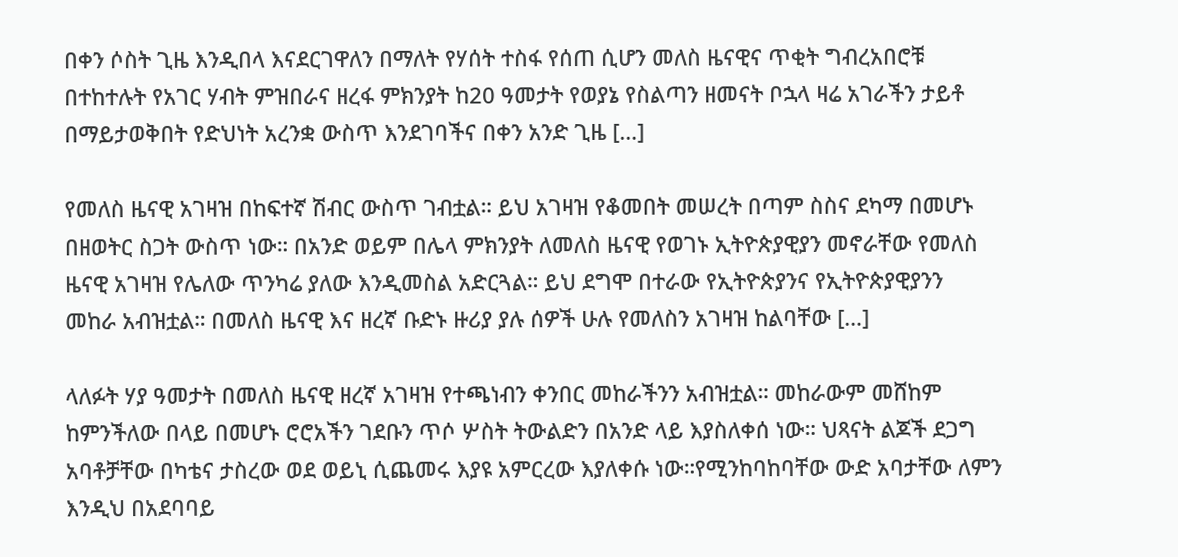በቀን ሶስት ጊዜ እንዲበላ እናደርገዋለን በማለት የሃሰት ተስፋ የሰጠ ሲሆን መለስ ዜናዊና ጥቂት ግብረአበሮቹ በተከተሉት የአገር ሃብት ምዝበራና ዘረፋ ምክንያት ከ20 ዓመታት የወያኔ የስልጣን ዘመናት ቦኋላ ዛሬ አገራችን ታይቶ በማይታወቅበት የድህነት አረንቋ ውስጥ እንደገባችና በቀን አንድ ጊዜ […]

የመለስ ዜናዊ አገዛዝ በከፍተኛ ሽብር ውስጥ ገብቷል። ይህ አገዛዝ የቆመበት መሠረት በጣም ስስና ደካማ በመሆኑ በዘወትር ስጋት ውስጥ ነው። በአንድ ወይም በሌላ ምክንያት ለመለስ ዜናዊ የወገኑ ኢትዮጵያዊያን መኖራቸው የመለስ ዜናዊ አገዛዝ የሌለው ጥንካሬ ያለው እንዲመስል አድርጓል። ይህ ደግሞ በተራው የኢትዮጵያንና የኢትዮጵያዊያንን  መከራ አብዝቷል። በመለስ ዜናዊ እና ዘረኛ ቡድኑ ዙሪያ ያሉ ሰዎች ሁሉ የመለስን አገዛዝ ከልባቸው […]

ላለፉት ሃያ ዓመታት በመለስ ዜናዊ ዘረኛ አገዛዝ የተጫነብን ቀንበር መከራችንን አብዝቷል። መከራውም መሸከም ከምንችለው በላይ በመሆኑ ሮሮአችን ገደቡን ጥሶ ሦስት ትውልድን በአንድ ላይ እያስለቀሰ ነው። ህጻናት ልጆች ደጋግ አባቶቻቸው በካቴና ታስረው ወደ ወይኒ ሲጨመሩ እያዩ አምርረው እያለቀሱ ነው።የሚንከባከባቸው ውድ አባታቸው ለምን እንዲህ በአደባባይ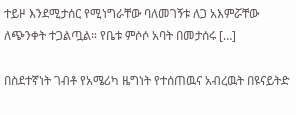ተይዞ እንደሚታሰር የሚነግራቸው ባለመገኝቱ ለጋ አእምሯቸው ለጭንቀት ተጋልጧል። የቤቱ ምሶሶ አባት በመታሰሩ […]

በስደተኛነት ገብቶ የአሜሪካ ዜግነት የተሰጠዉና አብረዉት በዩናይትድ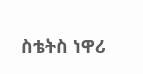ስቴትስ ነዋሪ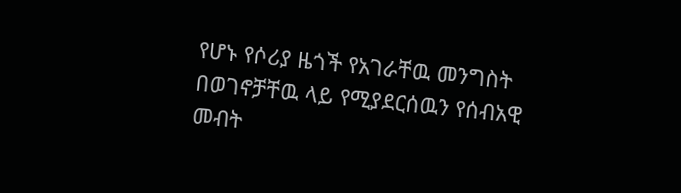የሆኑ የሶሪያ ዜጎች የአገራቸዉ መንግስት በወገኖቻቸዉ ላይ የሚያደርሰዉን የሰብአዊ መብት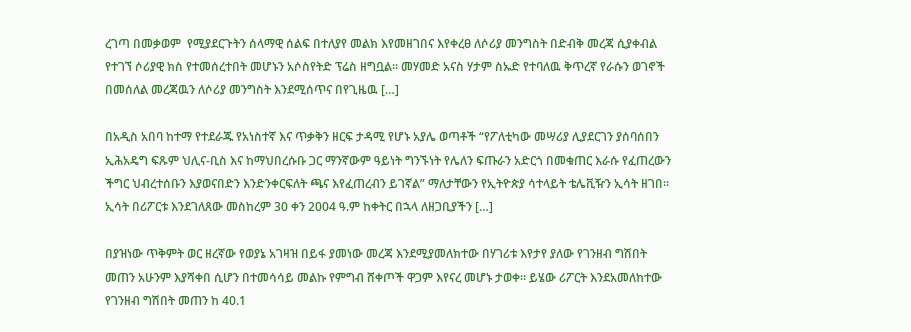ረገጣ በመቃወም  የሚያደርጉትን ሰላማዊ ሰልፍ በተለያየ መልክ እየመዘገበና እየቀረፀ ለሶሪያ መንግስት በድብቅ መረጃ ሲያቀብል የተገኘ ሶሪያዊ ክስ የተመሰረተበት መሆኑን አሶስየትድ ፕሬስ ዘግቧል። መሃመድ አናስ ሃታም ስኡድ የተባለዉ ቅጥረኛ የራሱን ወገኖች በመሰለል መረጃዉን ለሶሪያ መንግስት እንደሚሰጥና በየጊዜዉ […]

በአዲስ አበባ ከተማ የተደራጁ የአነስተኛ እና ጥቃቅን ዘርፍ ታዳሚ የሆኑ አያሌ ወጣቶች “የፖለቲካው መሣሪያ ሊያደርገን ያሰባሰበን ኢሕአዴግ ፍጹም ህሊና-ቢስ እና ከማህበረሱቡ ጋር ማንኛውም ዓይነት ግንኙነት የሌለን ፍጡራን አድርጎ በመቁጠር እራሱ የፈጠረውን ችግር ህብረተሰቡን እያወናበድን እንድንቀርፍለት ጫና እየፈጠረብን ይገኛል” ማለታቸውን የኢትዮጵያ ሳተላይት ቴሌቪዥን ኢሳት ዘገበ። ኢሳት በሪፖርቱ እንደገለጸው መስከረም 30 ቀን 2004 ዓ.ም ከቀትር በኋላ ለዘጋቢያችን […]

በያዝነው ጥቅምት ወር ዘረኛው የወያኔ አገዛዝ በይፋ ያመነው መረጃ እንደሚያመለክተው በሃገሪቱ እየታየ ያለው የገንዘብ ግሽበት መጠን አሁንም እያሻቀበ ሲሆን በተመሳሳይ መልኩ የምግብ ሸቀጦች ዋጋም እየናረ መሆኑ ታወቀ። ይሄው ሪፖርት እንደአመለከተው የገንዘብ ግሽበት መጠን ከ 40.1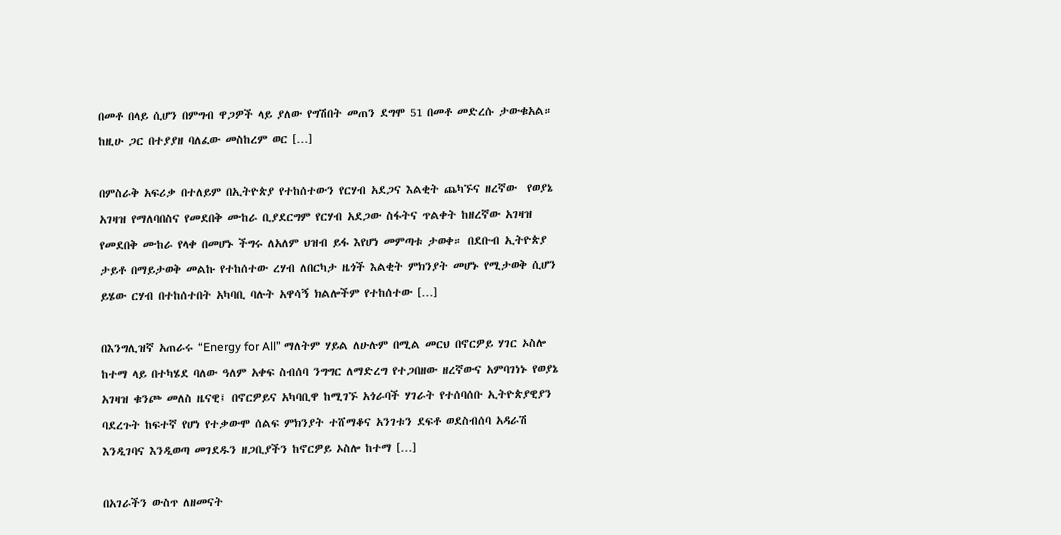በመቶ በላይ ሲሆን በምግብ ዋጋዎች ላይ ያለው የግሽበት መጠን ደግሞ 51 በመቶ መድረሱ ታውቁአል። ከዚሁ ጋር በተያያዘ ባለፈው መስከረም ወር […]

በምስራቅ አፍሪቃ በተለይም በኢትዮጵያ የተከሰተውን የርሃብ አደጋና እልቂት ጨካኙና ዘረኛው  የወያኔ አገዛዝ የማለባበስና የመደበቅ ሙከራ ቢያደርግም የርሃብ አደጋው ስፋትና ጥልቀት ከዘረኛው አገዛዝ የመደበቅ ሙከራ የላቀ በመሆኑ ችግሩ ለአለም ህዝብ ይፋ እየሆነ መምጣቱ ታወቀ። በደቡብ ኢትዮጵያ ታይቶ በማይታወቅ መልኩ የተከሰተው ረሃብ ለበርካታ ዜጎች እልቂት ምክንያት መሆኑ የሚታወቅ ሲሆን ይሄው ርሃብ በተከሰተበት አካባቢ ባሉት አዋሳኝ ክልሎችም የተከሰተው […]

በእንግሊዝኛ አጠራሩ “Energy for All” ማለትም ሃይል ለሁሉም በሚል መርህ በኖርዎይ ሃገር ኦስሎ ከተማ ላይ በተካሄደ ባለው ዓለም አቀፍ ስብሰባ ንግግር ለማድረግ የተጋበዘው ዘረኛውና አምባገነኑ የወያኔ አገዛዝ ቁንጮ መለስ ዜናዊ፤ በኖርዎይና አካባቢዋ ከሚገኙ አጎራባች ሃገራት የተሰባሰቡ ኢትዮጵያዊያን ባደረጉት ከፍተኛ የሆነ የተቃውሞ ሰልፍ ምክንያት ተሸማቆና አንገቱን ደፍቶ ወደስብሰባ አዳራሽ እንዲገባና እንዲወጣ መገደዱን ዘጋቢያችን ከኖርዎይ ኦስሎ ከተማ […]

በአገራችን ውስጥ ለዘመናት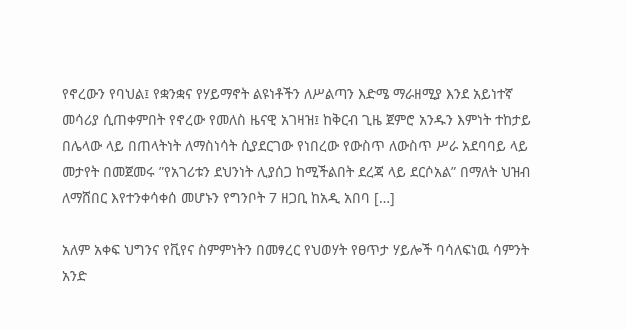የኖረውን የባህል፤ የቋንቋና የሃይማኖት ልዩነቶችን ለሥልጣን እድሜ ማራዘሚያ እንደ አይነተኛ መሳሪያ ሲጠቀምበት የኖረው የመለስ ዜናዊ አገዛዝ፤ ከቅርብ ጊዜ ጀምሮ አንዱን እምነት ተከታይ በሌላው ላይ በጠላትነት ለማስነሳት ሲያደርገው የነበረው የውስጥ ለውስጥ ሥራ አደባባይ ላይ መታየት በመጀመሩ ”የአገሪቱን ደህንነት ሊያሰጋ ከሚችልበት ደረጃ ላይ ደርሶአል” በማለት ህዝብ ለማሸበር እየተንቀሳቀሰ መሆኑን የግንቦት 7 ዘጋቢ ከአዲ አበባ […]

አለም አቀፍ ህግንና የቪየና ስምምነትን በመፃረር የህወሃት የፀጥታ ሃይሎች ባሳለፍነዉ ሳምንት አንድ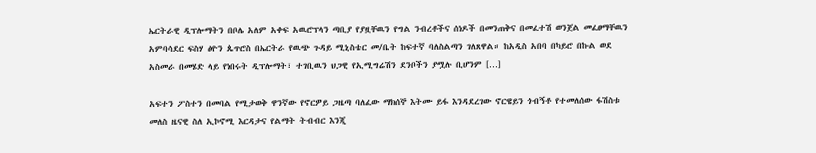ኤርትራዊ ዲፕሎማትን በቦሌ አለም አቀፍ አዉሮፕላን ጣቢያ የያዟቸዉን የግል ንብረቶችና ሰነዶች በመንጠቅና በመፈተሽ ወንጀል መፈፀማቸዉን አምባሳደር ፍስሃ ፅዮን ጴጥሮስ በኤርትራ የዉጭ ጉዳይ ሚኒስቴር መ/ቤት ከፍተኛ ባለስልጣን ገለጸዋል። ከአዲስ አበባ በካይሮ በኩል ወደ አስመራ በመሄድ ላይ የነበሩት ዲፕሎማት፣ ተገቢዉን ህጋዊ የኢሚግሬሽን ደንቦችን ያሟሉ ቢሆንም […]

አፍተን ፖስተን በመባል የሚታወቅ ዋንኛው የኖርዎይ ጋዜጣ ባለፈው ማክሰኞ እትሙ ይፋ እንዳደረገው ኖርዌይን ጎብኝቶ የተመለሰው ፋሽስቱ መለስ ዜናዊ ስለ ኢኮኖሚ እርዳታና የልማት ትብብር እንጂ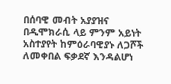በሰባዊ መብት አያያዝና በዲሞክራሲ ላይ ምንም አይነት አስተያየት ከምዕራባዊያኑ ለጋሾች ለመቀበል ፍቃደኛ እንዳልሆነ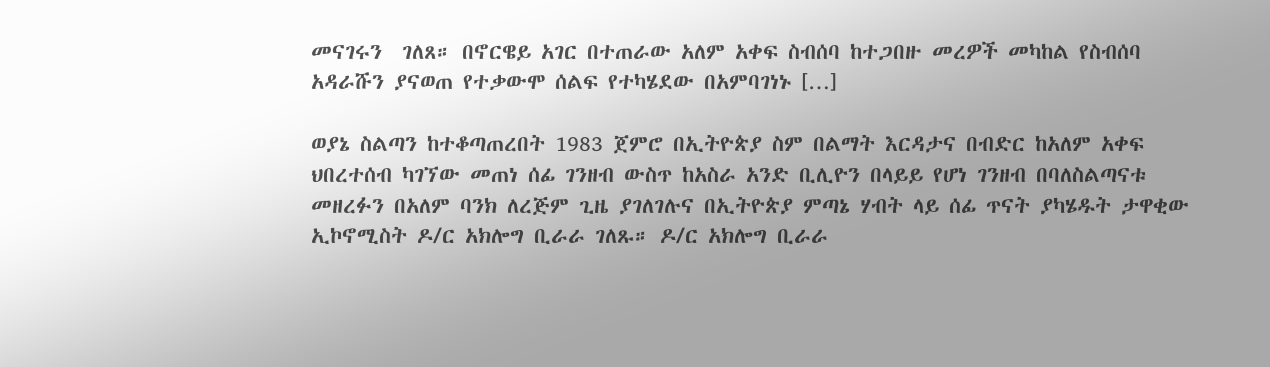መናገሩን  ገለጸ። በኖርዌይ አገር በተጠራው አለም አቀፍ ስብሰባ ከተጋበዙ መረዎች መካከል የስብሰባ አዳራሹን ያናወጠ የተቃውሞ ሰልፍ የተካሄደው በአምባገነኑ […]

ወያኔ ስልጣን ከተቆጣጠረበት 1983 ጀምሮ በኢትዮጵያ ስም በልማት እርዳታና በብድር ከአለም አቀፍ ህበረተሰብ ካገኘው መጠነ ሰፊ ገንዘብ ውስጥ ከአስራ አንድ ቢሊዮን በላይይ የሆነ ገንዘብ በባለስልጣናቱ መዘረፉን በአለም ባንክ ለረጅም ጊዜ ያገለገሉና በኢትዮጵያ ምጣኔ ሃብት ላይ ሰፊ ጥናት ያካሄዱት ታዋቂው ኢኮኖሚስት ዶ/ር አክሎግ ቢራራ ገለጹ። ዶ/ር አክሎግ ቢራራ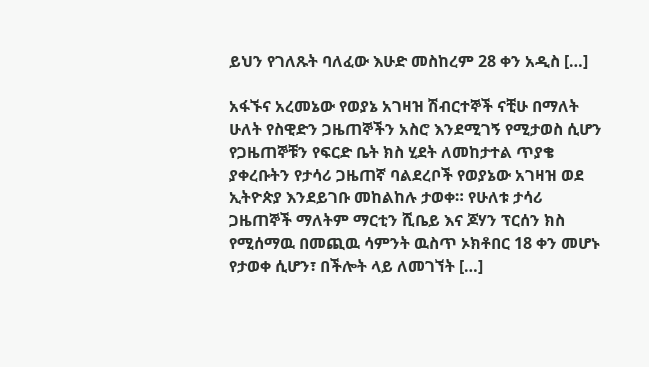ይህን የገለጹት ባለፈው እሁድ መስከረም 28 ቀን አዲስ […]

አፋኙና አረመኔው የወያኔ አገዛዝ ሽብርተኞች ናቺሁ በማለት ሁለት የስዊድን ጋዜጠኞችን አስሮ እንደሚገኝ የሚታወስ ሲሆን የጋዜጠኞቹን የፍርድ ቤት ክስ ሂደት ለመከታተል ጥያቄ ያቀረቡትን የታሳሪ ጋዜጠኛ ባልደረቦች የወያኔው አገዛዝ ወደ ኢትዮጵያ እንደይገቡ መከልከሉ ታወቀ። የሁለቱ ታሳሪ ጋዜጠኞች ማለትም ማርቲን ሺቤይ እና ጆሃን ፕርሰን ክስ የሚሰማዉ በመጪዉ ሳምንት ዉስጥ ኦክቶበር 18 ቀን መሆኑ የታወቀ ሲሆን፣ በችሎት ላይ ለመገኘት […]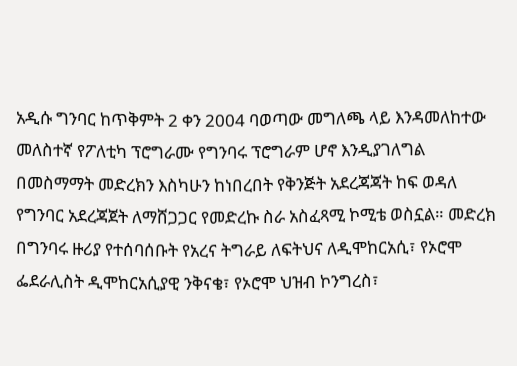አዲሱ ግንባር ከጥቅምት 2 ቀን 2004 ባወጣው መግለጫ ላይ እንዳመለከተው መለስተኛ የፖለቲካ ፕሮግራሙ የግንባሩ ፕሮግራም ሆኖ እንዲያገለግል በመስማማት መድረክን እስካሁን ከነበረበት የቅንጅት አደረጃጃት ከፍ ወዳለ የግንባር አደረጃጀት ለማሸጋጋር የመድረኩ ስራ አስፈጻሚ ኮሚቴ ወስኗል። መድረክ በግንባሩ ዙሪያ የተሰባሰቡት የአረና ትግራይ ለፍትህና ለዲሞከርአሲ፣ የኦሮሞ ፌደራሊስት ዲሞከርአሲያዊ ንቅናቄ፣ የኦሮሞ ህዝብ ኮንግረስ፣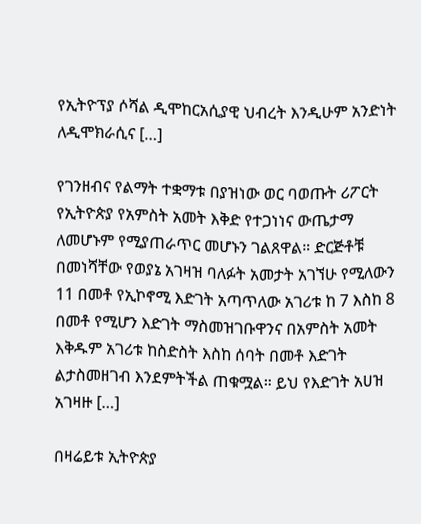የኢትዮፕያ ሶሻል ዲሞከርአሲያዊ ህብረት እንዲሁም አንድነት ለዲሞክራሲና […]

የገንዘብና የልማት ተቋማቱ በያዝነው ወር ባወጡት ሪፖርት የኢትዮጵያ የአምስት አመት እቅድ የተጋነነና ውጤታማ ለመሆኑም የሚያጠራጥር መሆኑን ገልጸዋል። ድርጅቶቹ በመነሻቸው የወያኔ አገዛዝ ባለፉት አመታት አገኘሁ የሚለውን 11 በመቶ የኢኮኖሚ እድገት አጣጥለው አገሪቱ ከ 7 እስከ 8 በመቶ የሚሆን እድገት ማስመዝገቡዋንና በአምስት አመት እቅዱም አገሪቱ ከስድስት እስከ ሰባት በመቶ እድገት ልታስመዘገብ እንደምትችል ጠቁሟል። ይህ የእድገት አሀዝ አገዛዙ […]

በዛሬይቱ ኢትዮጵያ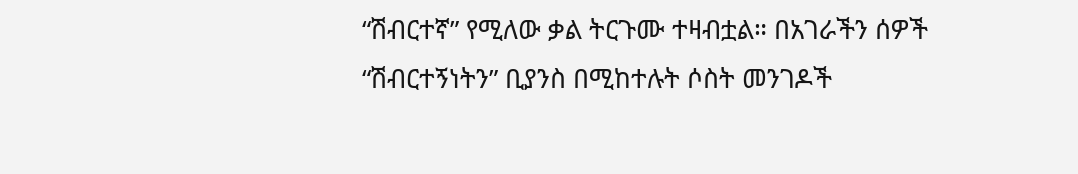“ሽብርተኛ” የሚለው ቃል ትርጉሙ ተዛብቷል። በአገራችን ሰዎች “ሽብርተኝነትን” ቢያንስ በሚከተሉት ሶስት መንገዶች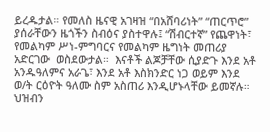ይረዱታል። የመለስ ዜናዊ አገዛዝ “በአሸባሪነት” “ጠርጥሮ” ያሰራቸውን ዜጎችን ስብዕና ያስተዋሉ፤ “ሽብርተኛ” የጨዋነት፣  የመልካም ሥነ-ምግባርና የመልካም ዜግነት መጠሪያ አድርገው  ወስደውታል።  እናቶች ልጆቻቸው ሲያድጉ እንደ አቶ አንዱዓለምና አራጌ፣ እንደ አቶ እስክንድር ነጋ ወይም እንደ ወ/ት ርዕዮት ዓለሙ ስም አስጠሪ እንዲሆኑላቸው ይመኛሉ። ህዝብን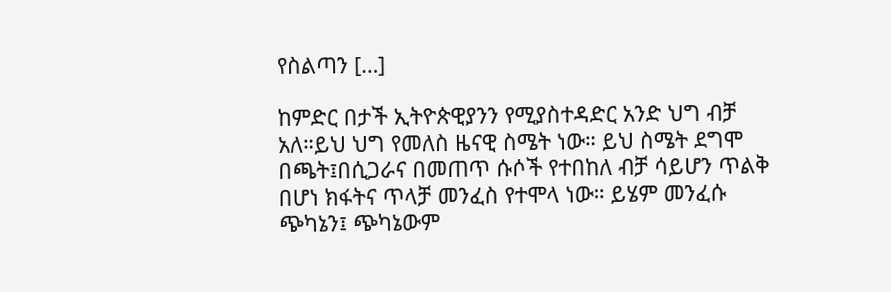የስልጣን […]

ከምድር በታች ኢትዮጵዊያንን የሚያስተዳድር አንድ ህግ ብቻ አለ።ይህ ህግ የመለስ ዜናዊ ስሜት ነው። ይህ ስሜት ደግሞ በጫት፤በሲጋራና በመጠጥ ሱሶች የተበከለ ብቻ ሳይሆን ጥልቅ በሆነ ክፋትና ጥላቻ መንፈስ የተሞላ ነው። ይሄም መንፈሱ ጭካኔን፤ ጭካኔውም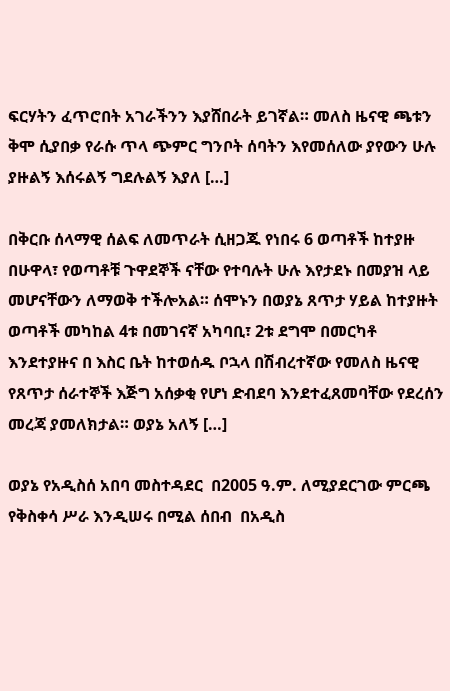ፍርሃትን ፈጥሮበት አገራችንን እያሸበራት ይገኛል። መለስ ዜናዊ ጫቱን ቅሞ ሲያበቃ የራሱ ጥላ ጭምር ግንቦት ሰባትን እየመሰለው ያየውን ሁሉ ያዙልኝ እሰሩልኝ ግደሉልኝ እያለ […]

በቅርቡ ሰላማዊ ሰልፍ ለመጥራት ሲዘጋጁ የነበሩ 6 ወጣቶች ከተያዙ በሁዋላ፣ የወጣቶቹ ጉዋደኞች ናቸው የተባሉት ሁሉ እየታደኑ በመያዝ ላይ መሆናቸውን ለማወቅ ተችሎአል። ሰሞኑን በወያኔ ጸጥታ ሃይል ከተያዙት ወጣቶች መካከል 4ቱ በመገናኛ አካባቢ፣ 2ቱ ደግሞ በመርካቶ እንደተያዙና በ እስር ቤት ከተወሰዱ ቦኋላ በሽብረተኛው የመለስ ዜናዊ የጸጥታ ሰራተኞች እጅግ አሰቃቂ የሆነ ድብደባ እንደተፈጸመባቸው የደረሰን መረጃ ያመለክታል። ወያኔ አለኝ […]

ወያኔ የአዲስሰ አበባ መስተዳደር  በ2005 ዓ.ም. ለሚያደርገው ምርጫ የቅስቀሳ ሥራ እንዲሠሩ በሚል ሰበብ  በአዲስ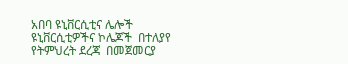አበባ ዩኒቨርሲቲና ሌሎች  ዩኒቨርሲቲዎችና ኮሌጆች  በተለያየ የትምህረት ደረጃ  በመጀመርያ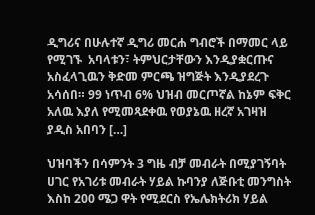ዲግሪና በሁሉተኛ ዲግሪ መርሐ ግብሮች በማመር ላይ የሚገኙ  አባላቱን፣ ትምህርታቸውን እንዲያቋርጡና አስፈላጊዉን ቅድመ ምርጫ ዝግጅት እንዲያደረጉ  አሳሰበ። 99 ነጥብ 6% ህዝብ መርጦኛል ከኔም ፍቅር አለዉ እያለ የሚመጻደቀዉ የወያኔዉ ዘረኛ አገዛዝ  ያዲስ አበባን […]

ህዝባችን በሳምንት 3 ግዜ ብቻ መብራት በሚያገኝባት ሀገር የአገሪቱ መብራት ሃይል ኩባንያ ለጅቡቲ መንግስት እስከ 200 ሜጋ ዋት የሚደርስ የኤሌክትሪክ ሃይል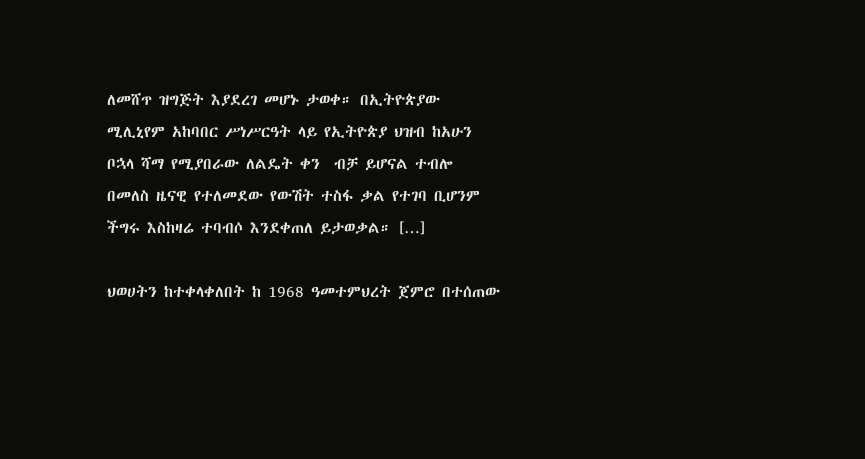ለመሸጥ ዝግጅት እያደረገ መሆኑ ታወቀ። በኢትዮጵያው ሚሊኒየም አከባበር ሥነሥርዓት ላይ የኢትዮጵያ ህዝብ ከአሁን ቦኋላ ሻማ የሚያበራው ለልዴት ቀን  ብቻ ይሆናል ተብሎ በመለስ ዜናዊ የተለመደው የውሽት ተስፋ ቃል የተገባ ቢሆንም ችግሩ እስከዛሬ ተባብሶ እንደቀጠለ ይታወቃል። […]

ህወሀትን ከተቀላቀለበት ከ 1968 ዓመተምህረት ጀምሮ በተሰጠው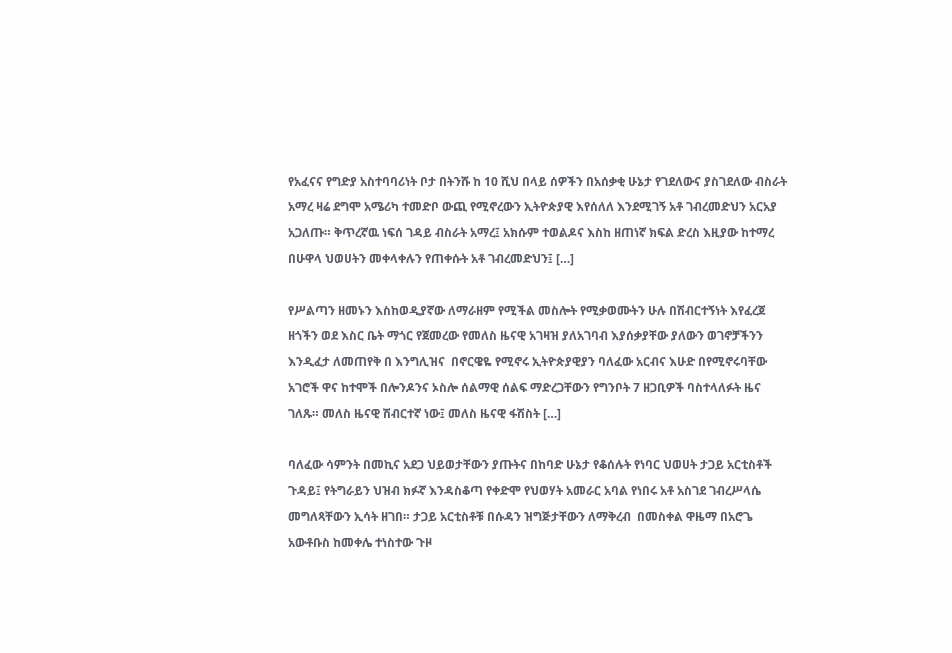የአፈናና የግድያ አስተባባሪነት ቦታ በትንሹ ከ 10 ሺህ በላይ ሰዎችን በአሰቃቂ ሁኔታ የገደለውና ያስገደለው ብስራት አማረ ዛሬ ደግሞ አሜሪካ ተመድቦ ውጪ የሚኖረውን ኢትዮጵያዊ እየሰለለ እንደሚገኝ አቶ ገብረመድህን አርአያ አጋለጡ። ቅጥረኛዉ ነፍሰ ገዳይ ብስራት አማረ፤ አክሱም ተወልዶና እስከ ዘጠነኛ ክፍል ድረስ እዚያው ከተማረ በሁዋላ ህወሀትን መቀላቀሉን የጠቀሱት አቶ ገብረመድህን፤ […]

የሥልጣን ዘመኑን እስከወዲያኛው ለማራዘም የሚችል መስሎት የሚቃወሙትን ሁሉ በሽብርተኝነት እየፈረጀ ዘጎችን ወደ እስር ቤት ማጎር የጀመረው የመለስ ዜናዊ አገዛዝ ያለአገባብ እያሰቃያቸው ያለውን ወገኖቻችንን እንዲፈታ ለመጠየቅ በ እንግሊዝና  በኖርዌዬ የሚኖሩ ኢትዮጵያዊያን ባለፈው አርብና እሁድ በየሚኖሩባቸው አገሮች ዋና ከተሞች በሎንዶንና ኦስሎ ሰልማዊ ሰልፍ ማድረጋቸውን የግንቦት 7 ዘጋቢዎች ባስተላለፉት ዜና ገለጹ። መለስ ዜናዊ ሽብርተኛ ነው፤ መለስ ዜናዊ ፋሽስት […]

ባለፈው ሳምንት በመኪና አደጋ ህይወታቸውን ያጡትና በከባድ ሁኔታ የቆሰሉት የነባር ህወሀት ታጋይ አርቲስቶች ጉዳይ፤ የትግራይን ህዝብ ክፉኛ እንዳስቆጣ የቀድሞ የህወሃት አመራር አባል የነበሩ አቶ አስገደ ገብረሥላሴ መግለጻቸውን ኢሳት ዘገበ። ታጋይ አርቲስቶቹ በሱዳን ዝግጅታቸውን ለማቅረብ  በመስቀል ዋዜማ በአሮጌ አውቶቡስ ከመቀሌ ተነስተው ጉዞ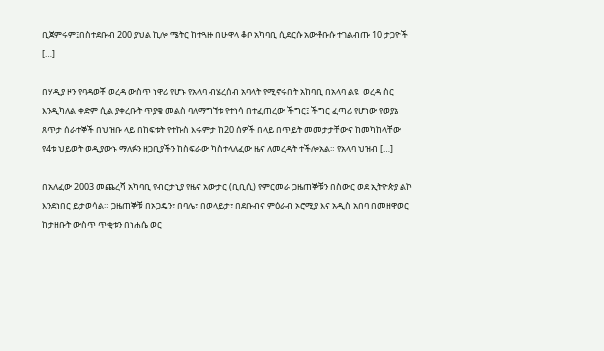ቢጀምሩም፤በስተደቡብ 200 ያህል ኪሎ ሜትር ከተጓዙ በሁዋላ ቆቦ አካባቢ ሲደርሱ አውቶቡሱ ተገልብጡ 10 ታጋዮች […]

በሃዲያ ዞን የባዳወቾ ወረዳ ውስጥ ነዋሪ የሆኑ የአላባ ብሄረሰብ አባላት የሚኖሩበት አከባቢ በአላባ ልዩ  ወረዳ ስር እንዲካለል ቀድም ሲል ያቀረቡት ጥያቄ መልስ ባለማግኘቱ የተነሳ በተፈጠረው ችግር፤ ችግር ፈጣሪ የሆነው የወያኔ ጸጥታ ሰራተኞች በህዝቡ ላይ በከፍቱት የተኩስ እሩምታ ከ20 ሰዎች በላይ በጥይት መመታታቸውና ከመካከላቸው የ4ቱ ህይወት ወዲያውኑ ማለፉን ዘጋቢያችን ከስፍራው ካስተላለፈው ዜና ለመረዳት ተችሎአል። የአላባ ህዝብ […]

በአለፈው 2003 መጨረሻ አካባቢ የብርታኒያ የዜና አውታር (ቢቢሲ) የምርመራ ጋዜጠኞቹን በስውር ወደ ኢትዮጵያ ልኮ እንደነበር ይታወሳል። ጋዜጠኞቹ በኦጋዴን፣ በባሌ፣ በወላይታ፣ በደቡብና ምዕራብ ኦሮሚያ እና አዲስ አበባ በመዘዋወር ከታዘቡት ውስጥ ጥቂቱን በነሐሴ ወር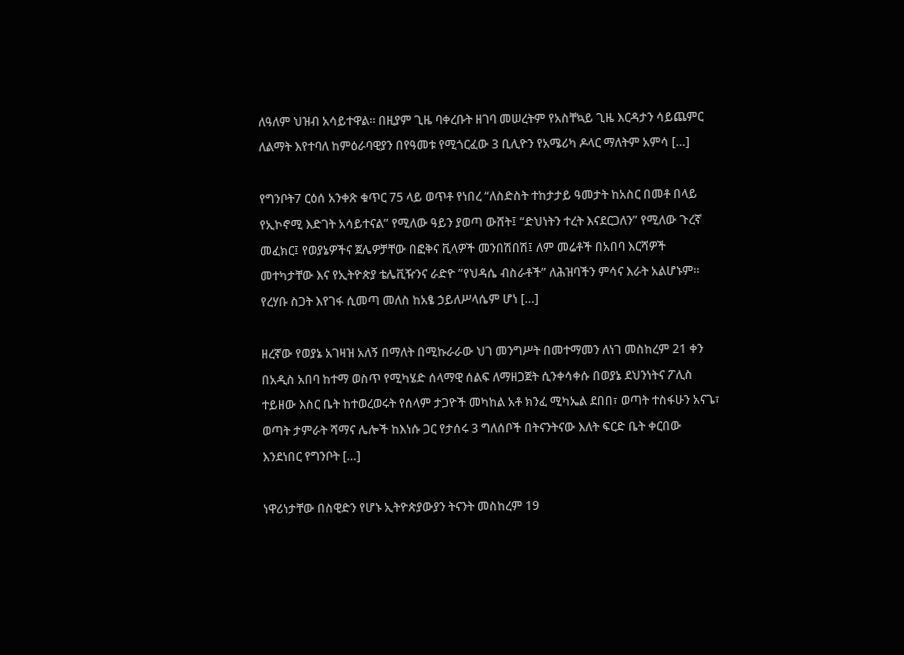ለዓለም ህዝብ አሳይተዋል። በዚያም ጊዜ ባቀረቡት ዘገባ መሠረትም የአስቸኳይ ጊዜ እርዳታን ሳይጨምር ለልማት እየተባለ ከምዕራባዊያን በየዓመቱ የሚጎርፈው 3 ቢሊዮን የአሜሪካ ዶላር ማለትም አምሳ […]

የግንቦት7 ርዕሰ አንቀጽ ቁጥር 75 ላይ ወጥቶ የነበረ “ለስድስት ተከታታይ ዓመታት ከአስር በመቶ በላይ የኢኮኖሚ እድገት አሳይተናል” የሚለው ዓይን ያወጣ ውሸት፤ “ድህነትን ተረት እናደርጋለን” የሚለው ጉረኛ መፈክር፤ የወያኔዎችና ጀሌዎቻቸው በፎቅና ቪላዎች መንበሽበሽ፤ ለም መሬቶች በአበባ እርሻዎች መተካታቸው እና የኢትዮጵያ ቴሌቪዥንና ራድዮ ”የህዳሴ ብስራቶች” ለሕዝባችን ምሳና እራት አልሆኑም። የረሃቡ ስጋት እየገፋ ሲመጣ መለስ ከአፄ ኃይለሥላሴም ሆነ […]

ዘረኛው የወያኔ አገዛዝ አለኝ በማለት በሚኩራራው ህገ መንግሥት በመተማመን ለነገ መስከረም 21 ቀን በአዲስ አበባ ከተማ ወስጥ የሚካሄድ ሰላማዊ ሰልፍ ለማዘጋጀት ሲንቀሳቀሱ በወያኔ ደህንነትና ፖሊስ ተይዘው እስር ቤት ከተወረወሩት የሰላም ታጋዮች መካከል አቶ ክንፈ ሚካኤል ደበበ፣ ወጣት ተስፋሁን አናጌ፣ ወጣት ታምራት ሻማና ሌሎች ከእነሱ ጋር የታሰሩ 3 ግለሰቦች በትናንትናው እለት ፍርድ ቤት ቀርበው እንደነበር የግንቦት […]

ነዋሪነታቸው በስዊድን የሆኑ ኢትዮጵያውያን ትናንት መስከረም 19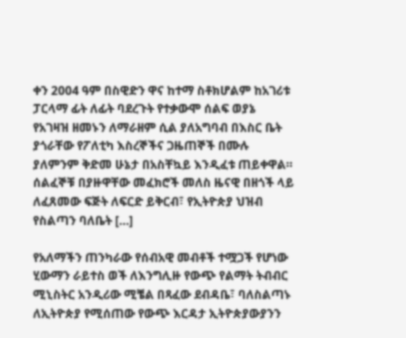ቀን 2004 ዓም በስዊድን ዋና ከተማ ስቶክሆልም ከአገሪቱ ፓርላማ ፊት ለፊት ባደረጉት የተቃውሞ ሰልፍ ወያኔ የአገዛዝ ዘመኑን ለማራዘም ሲል ያለአግባብ በእስር ቤት ያጎራቸው የፖለቲካ እስረኞችና ጋዜጠኞች በሙሉ ያለምንም ቅድመ ሁኔታ በአስቸኳይ እንዲፈቱ ጠይቀዋል። ሰልፈኞቹ በያዙዋቸው መፈክሮች መለስ ዜናዊ በዘጎች ላይ ለፈጸመው ፍጅት ለፍርድ ይቅርብ፣ የኢትዮጵያ ህዝብ የስልጣን ባለቤት […]

የአለማችን ጠንካራው የሰብአዊ መብቶች ተሟጋች የሆነው ሂውማን ራይተስ ወች ለእንግሊዙ የውጭ የልማት ትብብር ሚኒስትር አንዲሪው ሚቼል በጻፈው ደብዳቤ፣ ባለስልጣኑ ለኢትዮጵያ የሚሰጠው የውጭ እርዳታ ኢትዮጵያውያንን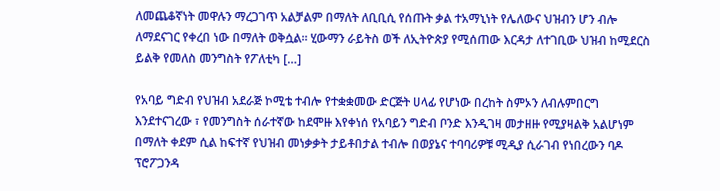ለመጨቆኛነት መዋሉን ማረጋገጥ አልቻልም በማለት ለቢቢሲ የሰጡት ቃል ተአማኒነት የሌለውና ህዝብን ሆን ብሎ ለማደናገር የቀረበ ነው በማለት ወቅሷል። ሂውማን ራይትስ ወች ለኢትዮጵያ የሚሰጠው እርዳታ ለተገቢው ህዝብ ከሚደርስ ይልቅ የመለስ መንግስት የፖለቲካ […]

የአባይ ግድብ የህዝብ አደራጅ ኮሚቴ ተብሎ የተቋቋመው ድርጅት ሀላፊ የሆነው በረከት ስምኦን ለብሉምበርግ እንደተናገረው ፣ የመንግስት ሰራተኛው ከደሞዙ እየቀነሰ የአባይን ግድብ ቦንድ እንዲገዛ መታዘዙ የሚያዛልቅ አልሆነም በማለት ቀደም ሲል ከፍተኛ የህዝብ መነቃቃት ታይቶበታል ተብሎ በወያኔና ተባባሪዎቹ ሚዲያ ሲራገብ የነበረውን ባዶ ፕሮፖጋንዳ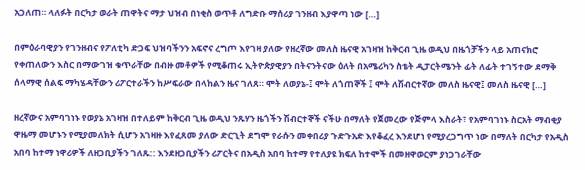አጋለጠ። ላለፉት በርካታ ወራት ጠዋትና ማታ ህዝብ በነቂስ ወጥቶ ለግድቡ ማሰሪያ ገንዘብ እያዋጣ ነው […]

በምዕራባዊያን የገንዘብና የፖለቲካ ድጋፍ ህዝባችንን አፍኖና ረግጦ እየገዛ ያለው የዘረኛው መለስ ዜናዊ አገዛዝ ከቅርብ ጊዜ ወዲህ በዜጎቻችን ላይ አጠናክሮ የቀጠለውን እስር በማውገዝ ቁጥራቸው በብዙ መቶዎች የሚቆጠሩ ኢትዮጵያዊያን በትናንትናው ዕለት በአሜሪካን ስቴት ዲፓርትሜንት ፊት ለፊት ተገኝተው ደማቅ ሰላማዊ ሰልፍ ማካሄዳቸውን ሪፖርተራችን ከሥፍራው በላከልን ዜና ገለጸ። ሞት ለወያኔ-፤ ሞት ለጎጠኞች ፤ ሞት ለሽብርተኛው መለስ ዜናዊ፤ መለስ ዜናዊ […]

ዘረኛውና አምባገነኑ የወያኔ አገዛዝ በተለይም ከቅርብ ጊዜ ወዲህ ንጹሃን ዜጎችን ሽብርተኞች ናችሁ በማለት የጀመረው የጅምላ እስራት፣ የአምባገነኑ ስርአት ማብቂያ ዋዜማ መሆኑን የሚያመለክት ሲሆን አገዛዙ እየፈጸመ ያለው ድርጊት ደግሞ የራሱን መቀበሪያ ጉድጉአድ እየቆፈረ እንደሆነ የሚያረጋግጥ ነው በማለት በርካታ የአዲስ አበባ ከተማ ነዋሪዎች ለዘጋቢያችን ገለጹ:: እንደዘጋቢያችን ሪፖርትና በአዲስ አበባ ከተማ የተለያዩ ክፍለ ከተሞች በመዘዋወርም ያነጋገራቸው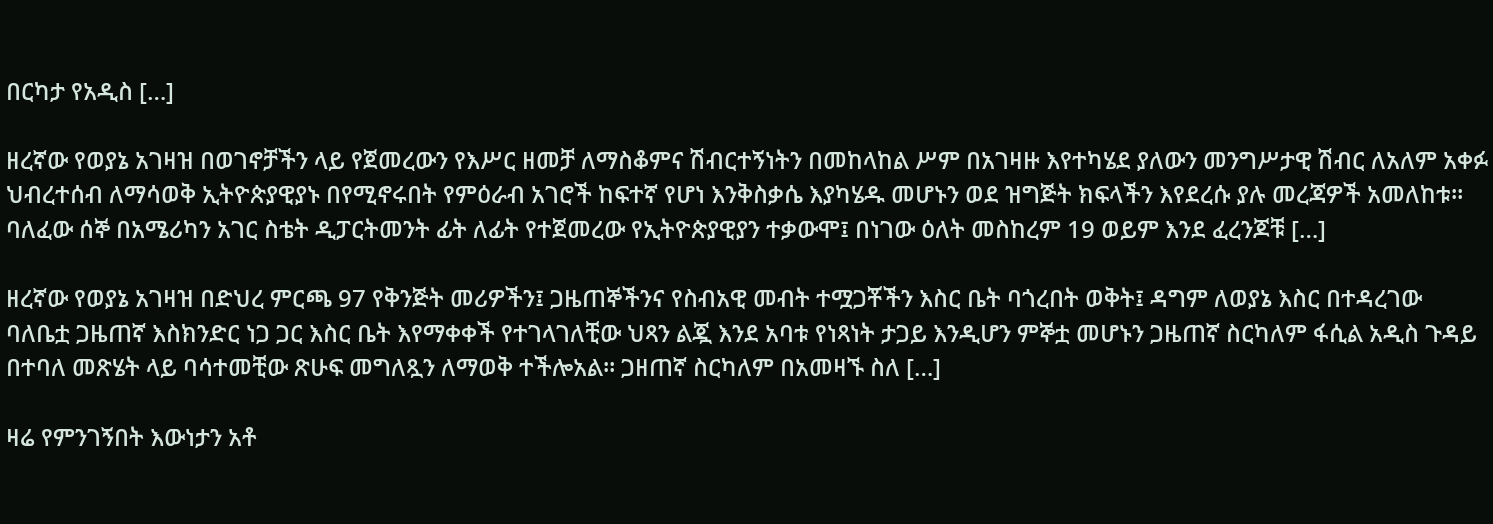በርካታ የአዲስ […]

ዘረኛው የወያኔ አገዛዝ በወገኖቻችን ላይ የጀመረውን የእሥር ዘመቻ ለማስቆምና ሽብርተኝነትን በመከላከል ሥም በአገዛዙ እየተካሄደ ያለውን መንግሥታዊ ሽብር ለአለም አቀፉ ህብረተሰብ ለማሳወቅ ኢትዮጵያዊያኑ በየሚኖሩበት የምዕራብ አገሮች ከፍተኛ የሆነ እንቅስቃሴ እያካሄዱ መሆኑን ወደ ዝግጅት ክፍላችን እየደረሱ ያሉ መረጃዎች አመለከቱ። ባለፈው ሰኞ በአሜሪካን አገር ስቴት ዲፓርትመንት ፊት ለፊት የተጀመረው የኢትዮጵያዊያን ተቃውሞ፤ በነገው ዕለት መስከረም 19 ወይም እንደ ፈረንጆቹ […]

ዘረኛው የወያኔ አገዛዝ በድህረ ምርጫ 97 የቅንጅት መሪዎችን፤ ጋዜጠኞችንና የስብአዊ መብት ተሟጋቾችን እስር ቤት ባጎረበት ወቅት፤ ዳግም ለወያኔ እስር በተዳረገው ባለቤቷ ጋዜጠኛ እስክንድር ነጋ ጋር እስር ቤት እየማቀቀች የተገላገለቺው ህጻን ልጇ እንደ አባቱ የነጻነት ታጋይ እንዲሆን ምኞቷ መሆኑን ጋዜጠኛ ስርካለም ፋሲል አዲስ ጉዳይ በተባለ መጽሄት ላይ ባሳተመቺው ጽሁፍ መግለጿን ለማወቅ ተችሎአል። ጋዘጠኛ ስርካለም በአመዛኙ ስለ […]

ዛሬ የምንገኝበት እውነታን አቶ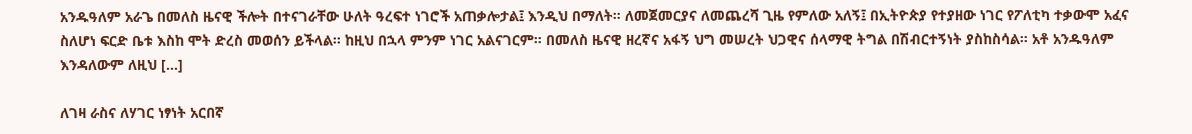አንዱዓለም አራጌ በመለስ ዜናዊ ችሎት በተናገራቸው ሁለት ዓረፍተ ነገሮች አጠቃሎታል፤ እንዲህ በማለት። ለመጀመርያና ለመጨረሻ ጊዜ የምለው አለኝ፤ በኢትዮጵያ የተያዘው ነገር የፖለቲካ ተቃውሞ አፈና ስለሆነ ፍርድ ቤቱ እስከ ሞት ድረስ መወሰን ይችላል፡፡ ከዚህ በኋላ ምንም ነገር አልናገርም። በመለስ ዜናዊ ዘረኛና አፋኝ ህግ መሠረት ህጋዊና ሰላማዊ ትግል በሽብርተኝነት ያስከስሳል። አቶ አንዱዓለም እንዳለውም ለዚህ […]

ለገዛ ራስና ለሃገር ነፃነት አርበኛ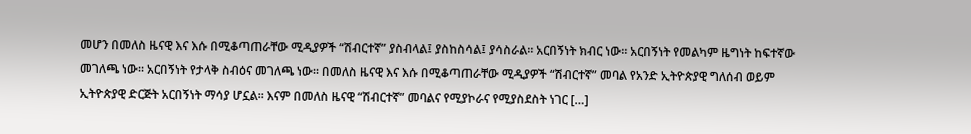መሆን በመለስ ዜናዊ እና እሱ በሚቆጣጠራቸው ሚዲያዎች “ሽብርተኛ” ያስብላል፤ ያስከስሳል፤ ያሳስራል። አርበኝነት ክብር ነው። አርበኝነት የመልካም ዜግነት ከፍተኛው መገለጫ ነው። አርበኝነት የታላቅ ስብዕና መገለጫ ነው። በመለስ ዜናዊ እና እሱ በሚቆጣጠራቸው ሚዲያዎች “ሽብርተኛ” መባል የአንድ ኢትዮጵያዊ ግለሰብ ወይም ኢትዮጵያዊ ድርጅት አርበኝነት ማሳያ ሆኗል። እናም በመለስ ዜናዊ “ሽብርተኛ” መባልና የሚያኮራና የሚያስደስት ነገር […]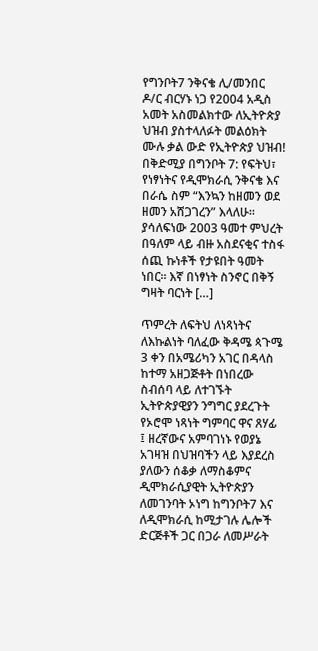የግንቦት7 ንቅናቄ ሊ/መንበር ዶ/ር ብርሃኑ ነጋ የ2004 አዲስ አመት አስመልክተው ለኢትዮጵያ ህዝብ ያስተላለፉት መልዕክት ሙሉ ቃል ውድ የኢትዮጵያ ህዝብ! በቅድሚያ በግንቦት 7: የፍትህ፣ የነፃነትና የዲሞክራሲ ንቅናቄ እና በራሴ ስም “እንኳን ከዘመን ወደ ዘመን አሸጋገረን” እላለሁ። ያሳለፍነው 2003 ዓመተ ምህረት በዓለም ላይ ብዙ አስደናቂና ተስፋ ሰጪ ኩነቶች የታዩበት ዓመት ነበር። እኛ በነፃነት ስንኖር በቅኝ ግዛት ባርነት […]

ጥምረት ለፍትህ ለነጻነትና ለእኩልነት ባለፈው ቅዳሜ ጳጉሜ 3 ቀን በአሜሪካን አገር በዳላስ ከተማ አዘጋጅቶት በነበረው ስብሰባ ላይ ለተገኙት ኢትዮጵያዊያን ንግግር ያደረጉት የኦሮሞ ነጻነት ግምባር ዋና ጸሃፊ ፤ ዘረኛውና አምባገነኑ የወያኔ አገዛዝ በህዝባችን ላይ እያደረስ ያለውን ሰቆቃ ለማስቆምና ዲሞክራሲያዊት ኢትዮጵያን ለመገንባት ኦነግ ከግንቦት7 እና ለዲሞክራሲ ከሚታገሉ ሌሎች ድርጅቶች ጋር በጋራ ለመሥራት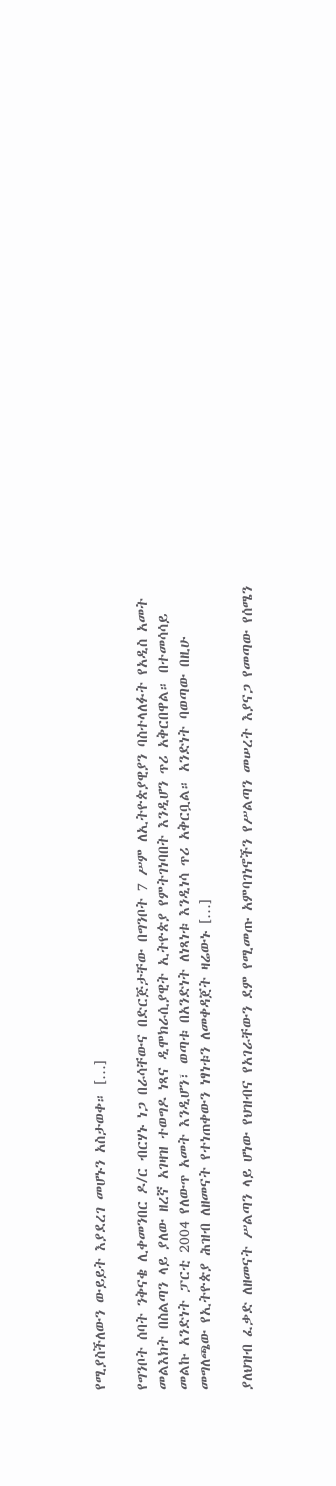የሚያስችለውን ውይይት እያደረገ መሆኑን አስታወቀ። […]

የግንቦት ሰባት ንቅናቄ ሊቀመንበር ዶ/ር ብርሃኑ ነጋ በራሳቸውና በድርጅታቸው በግንቦት 7 ሥም ለኢትዮጵያዊያን ባስተላለፉት የአዲስ አመት መልእክት በስልጣን ላይ ያለው ዘረኛ አገዛዝ ተወግዶ ነጻና ዲሞክራሲያዊት ኢትዮጵያ የምትገነባበት እንዲሆን ጥሪ አቅርበዋል። በተመሳሳይ መልኩ አንድነት ፓርቲ 2004 የለውጥ አመት እንዲሆን፣ ወጣቱ በአንድነት ለነጻነቱ እንዲነሳ ጥሪ አቅርቧል። አንድነት ባወጣው በዚሁ መግለጫው የኢትዮጵያ ሕዝብ ለዘመናት የተነጠቀውን ነፃነቱን ለመቀዳጀት ዛሬውኑ […]

ያለህዝብ ፈቃድ ለዘመናት ሥልጣን ላይ ሆነው የህዝብና የአገራቸውን ደም የሚመጡ አምባገነኖችን የሥልጣን መሠረት እያናጋ የመጣው የሰሜን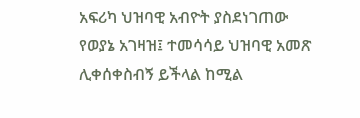አፍሪካ ህዝባዊ አብዮት ያስደነገጠው የወያኔ አገዛዝ፤ ተመሳሳይ ህዝባዊ አመጽ ሊቀሰቀስብኝ ይችላል ከሚል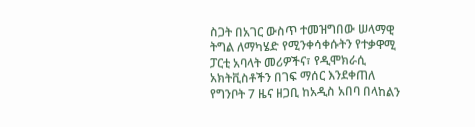ስጋት በአገር ውስጥ ተመዝግበው ሠላማዊ ትግል ለማካሄድ የሚንቀሳቀሱትን የተቃዋሚ ፓርቲ አባላት መሪዎችና፣ የዲሞክራሲ አክትቪስቶችን በገፍ ማሰር እንደቀጠለ የግንቦት 7 ዜና ዘጋቢ ከአዲስ አበባ በላከልን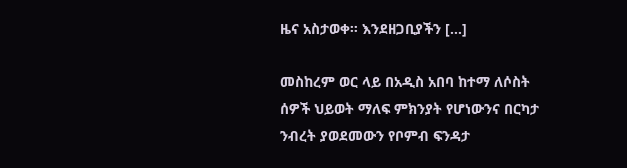ዜና አስታወቀ። እንደዘጋቢያችን […]

መስከረም ወር ላይ በአዲስ አበባ ከተማ ለሶስት ሰዎች ህይወት ማለፍ ምክንያት የሆነውንና በርካታ ንብረት ያወደመውን የቦምብ ፍንዳታ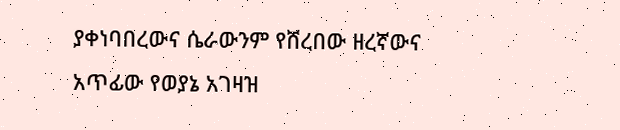ያቀነባበረውና ሴራውንም የሸረበው ዘረኛውና አጥፊው የወያኔ አገዛዝ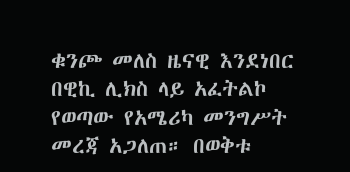ቁንጮ መለስ ዜናዊ እንደነበር በዊኪ ሊክስ ላይ አፈትልኮ የወጣው የአሜሪካ መንግሥት መረጃ አጋለጠ። በወቅቱ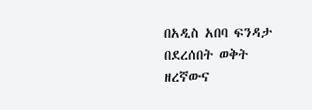በአዲስ አበባ ፍንዳታ በደረሰበት ወቅት ዘረኛውና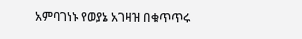አምባገነኑ የወያኔ አገዛዝ በቁጥጥሩ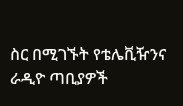ስር በሚገኙት የቴሌቪዥንና ራዲዮ ጣቢያዎች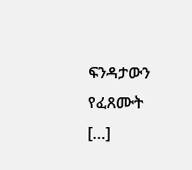ፍንዳታውን የፈጸሙት […]